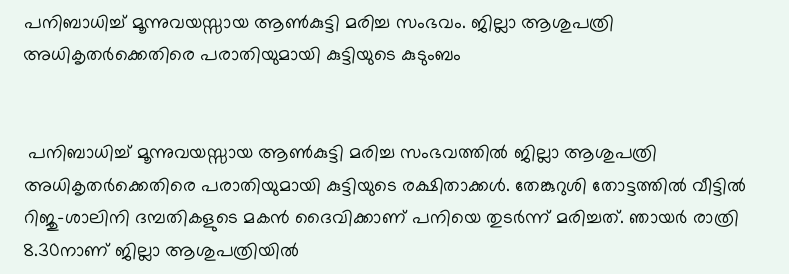പനിബാധിച്ച് മൂന്നുവയസ്സായ ആൺകുട്ടി മരിച്ച സംഭവം. ജില്ലാ ആശുപത്രി അധികൃതർക്കെതിരെ പരാതിയുമായി കുട്ടിയുടെ കുടുംബം


 പനിബാധിച്ച് മൂന്നുവയസ്സായ ആൺകുട്ടി മരിച്ച സംഭവത്തിൽ ജില്ലാ ആശുപത്രി അധികൃതർക്കെതിരെ പരാതിയുമായി കുട്ടിയുടെ രക്ഷിതാക്കൾ. തേങ്കുറുശി തോട്ടത്തിൽ വീട്ടിൽ റിജു–ശാലിനി ദമ്പതികളുടെ മകൻ ദൈവിക്കാണ്‌ പനിയെ തുടർന്ന് മരിച്ചത്. ഞായർ രാത്രി 8.30നാണ് ജില്ലാ ആശുപത്രിയിൽ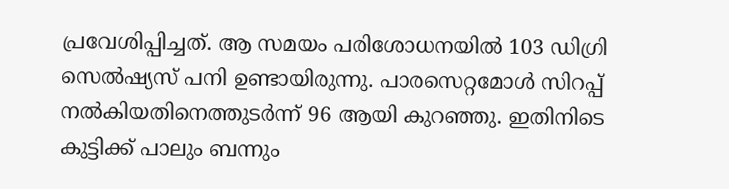പ്രവേശിപ്പിച്ചത്. ആ സമയം പരിശോധനയിൽ 103 ഡിഗ്രി സെൽഷ്യസ് പനി ഉണ്ടായിരുന്നു. പാരസെറ്റമോൾ സിറപ്പ് നൽകിയതിനെത്തുടർന്ന് 96 ആയി കുറഞ്ഞു. ഇതിനിടെ കുട്ടിക്ക് പാലും ബന്നും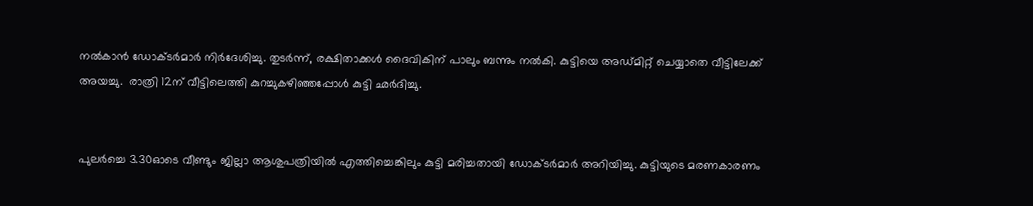നൽകാൻ ഡോക്ടർമാർ നിർദേശിച്ചു. തുടർന്ന്, രക്ഷിതാക്കൾ ദൈവികിന് പാലും ബന്നും നൽകി. കുട്ടിയെ അഡ്മിറ്റ് ചെയ്യാതെ വീട്ടിലേക്ക് അയച്ചു.  രാത്രി 12ന്‌ വീട്ടിലെത്തി കുറച്ചുകഴിഞ്ഞപ്പോൾ കുട്ടി ഛർദിച്ചു.


പുലർച്ചെ 3.30ഓടെ വീണ്ടും ജില്ലാ ആശുപത്രിയിൽ എത്തിച്ചെങ്കിലും കുട്ടി മരിച്ചതായി ഡോക്ടർമാർ അറിയിച്ചു. കുട്ടിയുടെ മരണകാരണം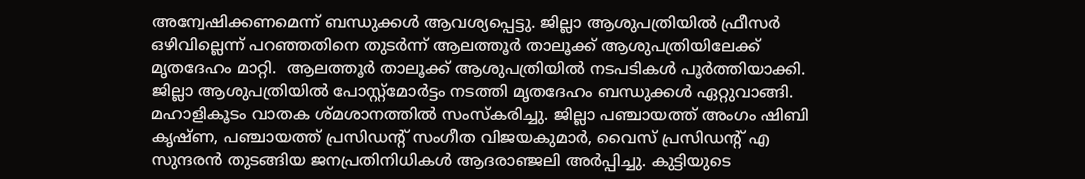അന്വേഷിക്കണമെന്ന് ബന്ധുക്കൾ ആവശ്യപ്പെട്ടു. ജില്ലാ ആശുപത്രിയിൽ ഫ്രീസർ ഒഴിവില്ലെന്ന്‌ പറഞ്ഞതിനെ തുടർന്ന് ആലത്തൂർ താലൂക്ക് ആശുപത്രിയിലേക്ക് മൃതദേഹം മാറ്റി.  ആലത്തൂർ താലൂക്ക് ആശുപത്രിയിൽ നടപടികൾ പൂർത്തിയാക്കി. ജില്ലാ ആശുപത്രിയിൽ പോസ്റ്റ്മോർട്ടം നടത്തി മൃതദേഹം ബന്ധുക്കൾ ഏറ്റുവാങ്ങി. മഹാളികൂടം വാതക ശ്മശാനത്തിൽ സംസ്കരിച്ചു. ജില്ലാ പഞ്ചായത്ത് അംഗം ഷിബി കൃഷ്ണ, പഞ്ചായത്ത് പ്രസിഡന്റ്‌ സംഗീത വിജയകുമാർ, വൈസ് പ്രസിഡന്റ്‌ എ സുന്ദരൻ തുടങ്ങിയ ജനപ്രതിനിധികൾ ആദരാഞ്ജലി അർപ്പിച്ചു. കുട്ടിയുടെ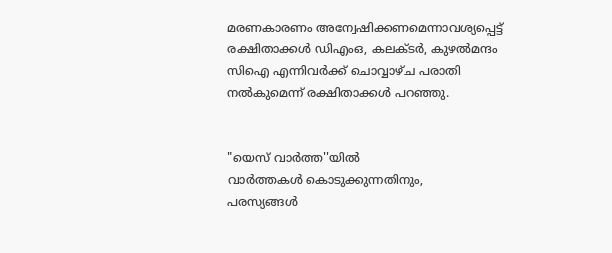മരണകാരണം അന്വേഷിക്കണമെന്നാവശ്യപ്പെട്ട് രക്ഷിതാക്കൾ ഡിഎംഒ, കലക്ടർ, കുഴൽമന്ദം സിഐ എന്നിവർക്ക് ചൊവ്വാഴ്ച പരാതി നൽകുമെന്ന് രക്ഷിതാക്കൾ പറഞ്ഞു.


"യെസ് വാർത്ത''യിൽ
വാർത്തകൾ കൊടുക്കുന്നതിനും,
പരസ്യങ്ങൾ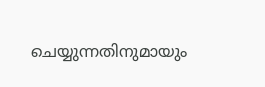ചെയ്യുന്നതിനുമായും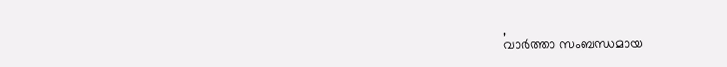,
വാർത്താ സംബന്ധമായ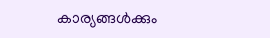കാര്യങ്ങൾക്കും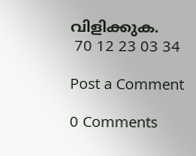വിളിക്കുക.
 70 12 23 03 34

Post a Comment

0 Comments